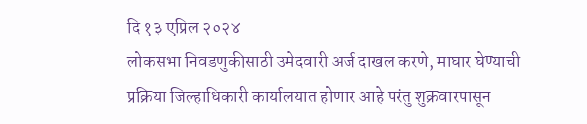दि १३ एप्रिल २०२४
लोकसभा निवडणुकीसाठी उमेदवारी अर्ज दाखल करणे, माघार घेण्याची प्रक्रिया जिल्हाधिकारी कार्यालयात होणार आहे परंतु शुक्रवारपासून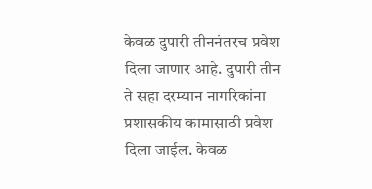केवळ दुपारी तीननंतरच प्रवेश दिला जाणार आहे. दुपारी तीन ते सहा दरम्यान नागरिकांना प्रशासकीय कामासाठी प्रवेश दिला जाईल. केवळ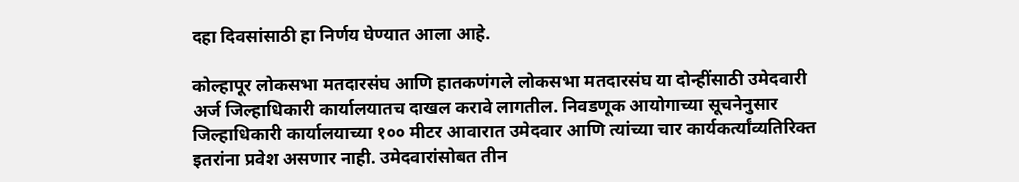दहा दिवसांसाठी हा निर्णय घेण्यात आला आहे.

कोल्हापूर लोकसभा मतदारसंघ आणि हातकणंगले लोकसभा मतदारसंघ या दोन्हींसाठी उमेदवारी अर्ज जिल्हाधिकारी कार्यालयातच दाखल करावे लागतील. निवडणूक आयोगाच्या सूचनेनुसार जिल्हाधिकारी कार्यालयाच्या १०० मीटर आवारात उमेदवार आणि त्यांच्या चार कार्यकर्त्यांव्यतिरिक्त इतरांना प्रवेश असणार नाही. उमेदवारांसोबत तीन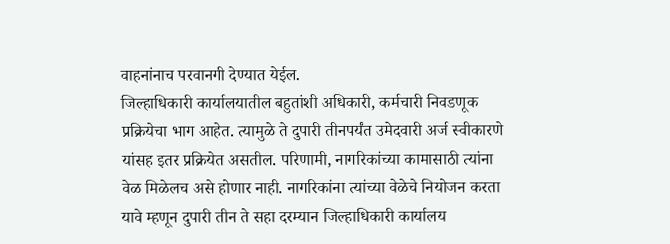वाहनांनाच परवानगी देण्यात येईल.
जिल्हाधिकारी कार्यालयातील बहुतांशी अधिकारी, कर्मचारी निवडणूक प्रक्रियेचा भाग आहेत. त्यामुळे ते दुपारी तीनपर्यंत उमेदवारी अर्ज स्वीकारणे यांसह इतर प्रक्रियेत असतील. परिणामी, नागरिकांच्या कामासाठी त्यांना वेळ मिळेलच असे होणार नाही. नागरिकांना त्यांच्या वेळेचे नियोजन करता यावे म्हणून दुपारी तीन ते सहा दरम्यान जिल्हाधिकारी कार्यालय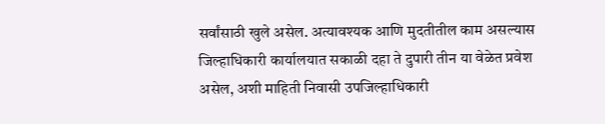सर्वांसाठी खुले असेल. अत्यावश्यक आणि मुदतीतील काम असल्यास जिल्हाधिकारी कार्यालयात सकाळी दहा ते दुपारी तीन या वेळेत प्रवेश असेल, अशी माहिती निवासी उपजिल्हाधिकारी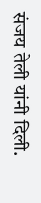संजय तेली यांनी दिली.